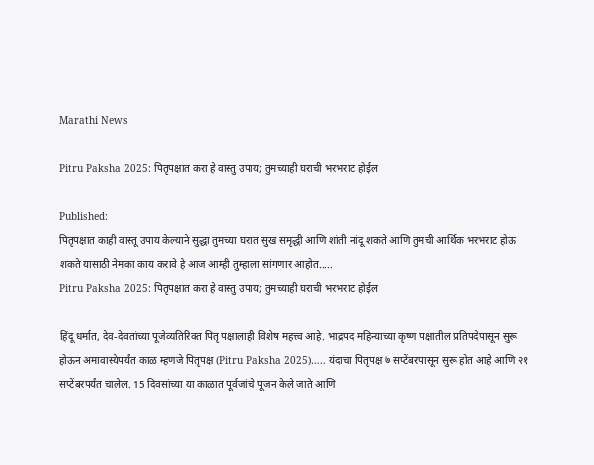Marathi News

Pitru Paksha 2025: पितृपक्षात करा हे वास्तु उपाय; तुमच्याही घराची भरभराट होईल

Published:
पितृपक्षात काही वास्तू उपाय केल्याने सुद्धा तुमच्या घरात सुख समृद्धी आणि शांती नांदू शकते आणि तुमची आर्थिक भरभराट होऊ शकते यासाठी नेमका काय करावे हे आज आम्ही तुम्हाला सांगणार आहोत.....
Pitru Paksha 2025: पितृपक्षात करा हे वास्तु उपाय; तुमच्याही घराची भरभराट होईल

हिंदू धर्मात, देव-देवतांच्या पूजेव्यतिरिक्त पितृ पक्षालाही विशेष महत्त्व आहे. भाद्रपद महिन्याच्या कृष्ण पक्षातील प्रतिपदेपासून सुरू होऊन अमावास्येपर्यंत काळ म्हणजे पितृपक्ष (Pitru Paksha 2025)….. यंदाचा पितृपक्ष ७ सप्टेंबरपासून सुरू होत आहे आणि २१ सप्टेंबरपर्यंत चालेल. 15 दिवसांच्या या काळात पूर्वजांचे पूजन केले जाते आणि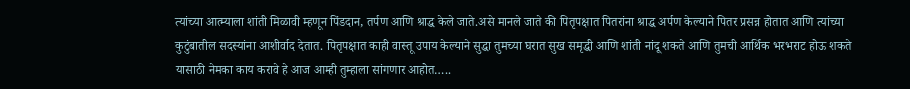त्यांच्या आत्म्याला शांती मिळावी म्हणून पिंडदान, तर्पण आणि श्राद्ध केले जाते.असे मानले जाते की पितृपक्षात पितरांना श्राद्ध अर्पण केल्याने पितर प्रसन्न होतात आणि त्यांच्या कुटुंबातील सदस्यांना आशीर्वाद देतात. पितृपक्षात काही वास्तू उपाय केल्याने सुद्धा तुमच्या घरात सुख समृद्धी आणि शांती नांदू शकते आणि तुमची आर्थिक भरभराट होऊ शकते यासाठी नेमका काय करावे हे आज आम्ही तुम्हाला सांगणार आहोत…..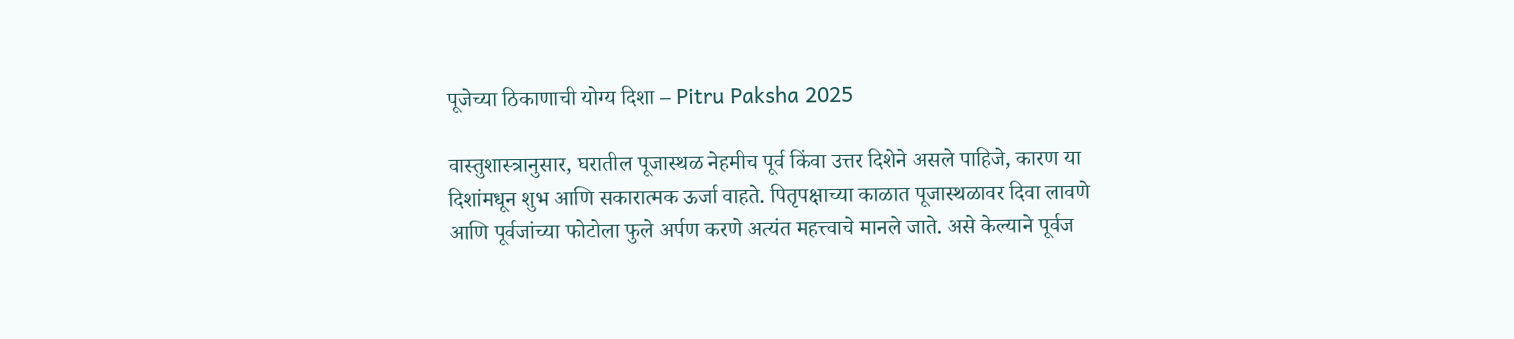पूजेच्या ठिकाणाची योग्य दिशा – Pitru Paksha 2025

वास्तुशास्त्रानुसार, घरातील पूजास्थळ नेहमीच पूर्व किंवा उत्तर दिशेने असले पाहिजे, कारण या दिशांमधून शुभ आणि सकारात्मक ऊर्जा वाहते. पितृपक्षाच्या काळात पूजास्थळावर दिवा लावणे आणि पूर्वजांच्या फोटोला फुले अर्पण करणे अत्यंत महत्त्वाचे मानले जाते. असे केल्याने पूर्वज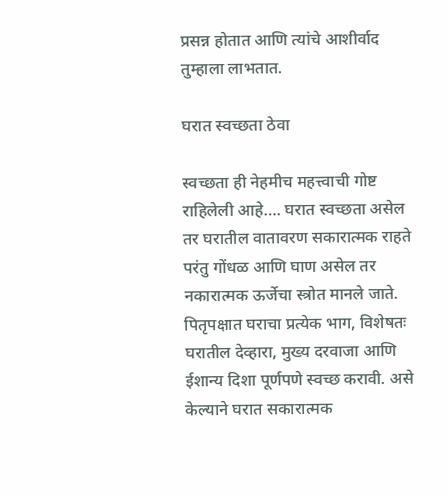प्रसन्न होतात आणि त्यांचे आशीर्वाद तुम्हाला लाभतात.

घरात स्वच्छता ठेवा

स्वच्छता ही नेहमीच महत्त्वाची गोष्ट राहिलेली आहे…. घरात स्वच्छता असेल तर घरातील वातावरण सकारात्मक राहते परंतु गोंधळ आणि घाण असेल तर नकारात्मक ऊर्जेचा स्त्रोत मानले जाते. पितृपक्षात घराचा प्रत्येक भाग, विशेषतः घरातील देव्हारा, मुख्य दरवाजा आणि ईशान्य दिशा पूर्णपणे स्वच्छ करावी. असे केल्याने घरात सकारात्मक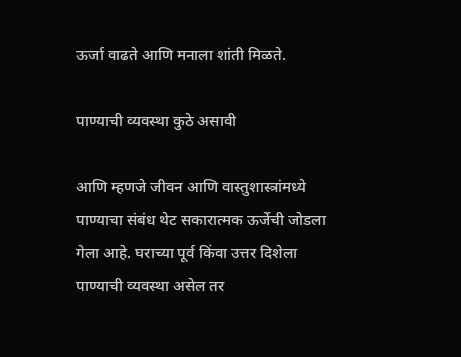ऊर्जा वाढते आणि मनाला शांती मिळते.

पाण्याची व्यवस्था कुठे असावी

आणि म्हणजे जीवन आणि वास्तुशास्त्रांमध्ये पाण्याचा संबंध थेट सकारात्मक ऊर्जेची जोडला गेला आहे. घराच्या पूर्व किंवा उत्तर दिशेला पाण्याची व्यवस्था असेल तर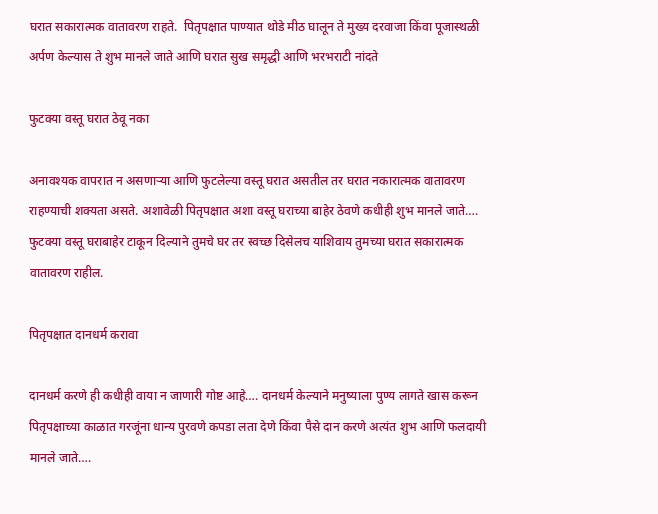घरात सकारात्मक वातावरण राहते.  पितृपक्षात पाण्यात थोडे मीठ घालून ते मुख्य दरवाजा किंवा पूजास्थळी अर्पण केल्यास ते शुभ मानले जाते आणि घरात सुख समृद्धी आणि भरभराटी नांदते

फुटक्या वस्तू घरात ठेवू नका

अनावश्यक वापरात न असणाऱ्या आणि फुटलेल्या वस्तू घरात असतील तर घरात नकारात्मक वातावरण राहण्याची शक्यता असते. अशावेळी पितृपक्षात अशा वस्तू घराच्या बाहेर ठेवणे कधीही शुभ मानले जाते…. फुटक्या वस्तू घराबाहेर टाकून दिल्याने तुमचे घर तर स्वच्छ दिसेलच याशिवाय तुमच्या घरात सकारात्मक वातावरण राहील.

पितृपक्षात दानधर्म करावा

दानधर्म करणे ही कधीही वाया न जाणारी गोष्ट आहे…. दानधर्म केल्याने मनुष्याला पुण्य लागते खास करून पितृपक्षाच्या काळात गरजूंना धान्य पुरवणे कपडा लता देणे किंवा पैसे दान करणे अत्यंत शुभ आणि फलदायी मानले जाते….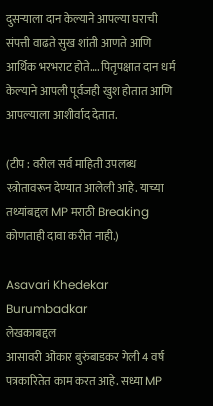दुसऱ्याला दान केल्याने आपल्या घराची संपत्ती वाढते सुख शांती आणते आणि आर्थिक भरभराट होते…. पितृपक्षात दान धर्म केल्याने आपली पूर्वजही खुश होतात आणि आपल्याला आशीर्वाद देतात.

(टीप : वरील सर्व माहिती उपलब्ध स्त्रोतावरून देण्यात आलेली आहे. याच्या तथ्यांबद्दल MP मराठी Breaking कोणताही दावा करीत नाही.)

Asavari Khedekar Burumbadkar
लेखकाबद्दल
आसावरी ओंकार बुरुंबाडकर गेली 4 वर्ष पत्रकारितेत काम करत आहे. सध्या MP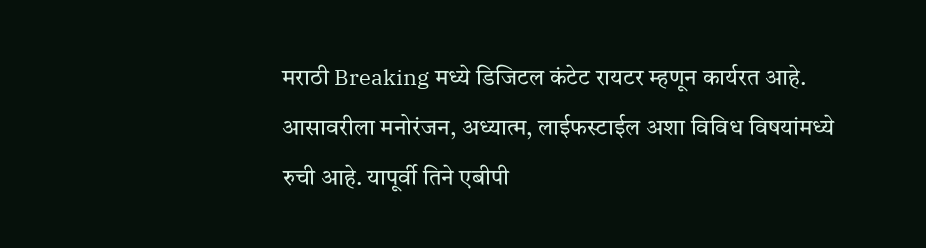मराठी Breaking मध्ये डिजिटल कंटेट रायटर म्हणून कार्यरत आहे. आसावरीला मनोरंजन, अध्यात्म, लाईफस्टाईल अशा विविध विषयांमध्ये रुची आहे. यापूर्वी तिने एबीपी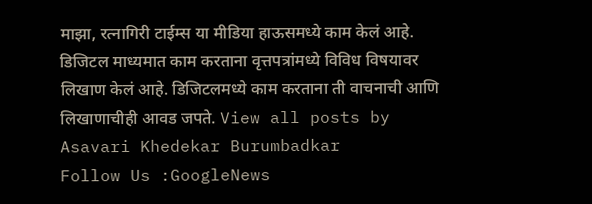माझा, रत्नागिरी टाईम्स या मीडिया हाऊसमध्ये काम केलं आहे. डिजिटल माध्यमात काम करताना वृत्तपत्रांमध्ये विविध विषयावर लिखाण केलं आहे. डिजिटलमध्ये काम करताना ती वाचनाची आणि लिखाणाचीही आवड जपते. View all posts by Asavari Khedekar Burumbadkar
Follow Us :GoogleNews